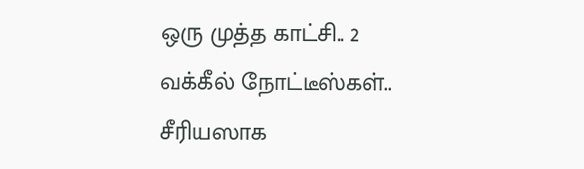ஒரு முத்த காட்சி.. 2 வக்கீல் நோட்டீஸ்கள்.. சீரியஸாக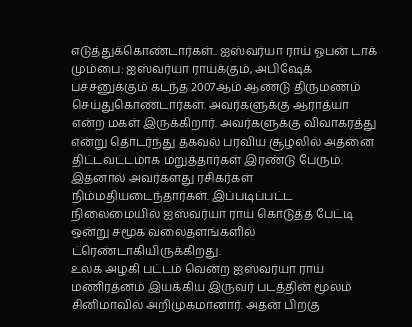எடுத்துக்கொண்டார்கள்.. ஐஸ்வர்யா ராய் ஓபன் டாக்
மும்பை: ஐஸ்வர்யா ராய்க்கும், அபிஷேக் பச்சனுக்கும் கடந்த 2007ஆம் ஆண்டு திருமணம் செய்துகொண்டார்கள். அவர்களுக்கு ஆராத்யா என்ற மகள் இருக்கிறார். அவர்களுக்கு விவாகரத்து என்று தொடர்ந்து தகவல் பரவிய சூழலில் அதனை திட்டவட்டமாக மறுத்தார்கள் இரண்டு பேரும். இதனால் அவர்களது ரசிகர்கள் நிம்மதியடைந்தார்கள். இப்படிப்பட்ட நிலைமையில் ஐஸ்வர்யா ராய் கொடுத்த பேட்டி ஒன்று சமூக வலைதளங்களில் ட்ரெண்டாகியிருக்கிறது.
உலக அழகி பட்டம் வென்ற ஐஸ்வர்யா ராய் மணிரத்னம் இயக்கிய இருவர் படத்தின் மூலம் சினிமாவில் அறிமுகமானார். அதன் பிறகு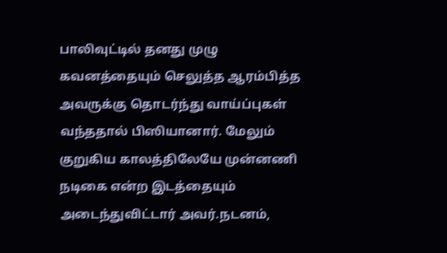பாலிவுட்டில் தனது முழு கவனத்தையும் செலுத்த ஆரம்பித்த அவருக்கு தொடர்ந்து வாய்ப்புகள் வந்ததால் பிஸியானார். மேலும் குறுகிய காலத்திலேயே முன்னணி நடிகை என்ற இடத்தையும் அடைந்துவிட்டார் அவர்.நடனம்,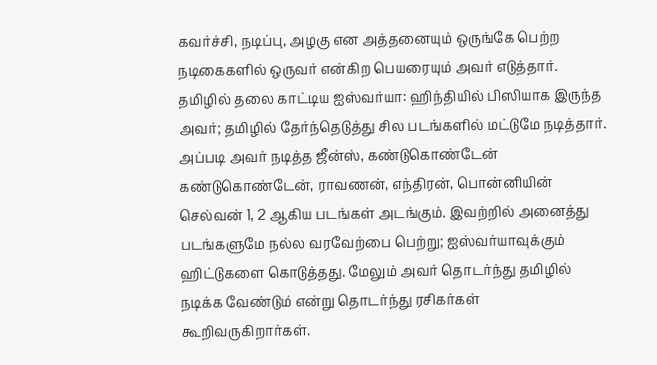கவர்ச்சி, நடிப்பு, அழகு என அத்தனையும் ஒருங்கே பெற்ற நடிகைகளில் ஒருவர் என்கிற பெயரையும் அவர் எடுத்தார்.
தமிழில் தலை காட்டிய ஐஸ்வர்யா: ஹிந்தியில் பிஸியாக இருந்த அவர்; தமிழில் தேர்ந்தெடுத்து சில படங்களில் மட்டுமே நடித்தார். அப்படி அவர் நடித்த ஜீன்ஸ், கண்டுகொண்டேன் கண்டுகொண்டேன், ராவணன், எந்திரன், பொன்னியின் செல்வன் 1, 2 ஆகிய படங்கள் அடங்கும். இவற்றில் அனைத்து படங்களுமே நல்ல வரவேற்பை பெற்று; ஐஸ்வர்யாவுக்கும் ஹிட்டுகளை கொடுத்தது. மேலும் அவர் தொடர்ந்து தமிழில் நடிக்க வேண்டும் என்று தொடர்ந்து ரசிகர்கள் கூறிவருகிறார்கள்.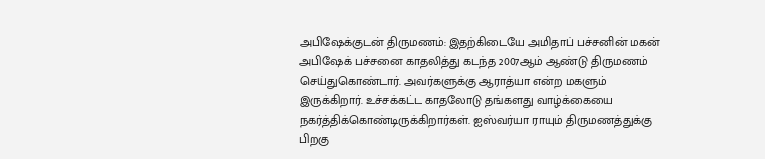அபிஷேக்குடன் திருமணம்: இதற்கிடையே அமிதாப் பச்சனின் மகன் அபிஷேக் பச்சனை காதலித்து கடந்த 2007ஆம் ஆண்டு திருமணம் செய்துகொண்டார். அவர்களுக்கு ஆராத்யா என்ற மகளும் இருக்கிறார். உச்சக்கட்ட காதலோடு தங்களது வாழ்க்கையை நகர்த்திக்கொண்டிருக்கிறார்கள். ஐஸ்வர்யா ராயும் திருமணத்துக்கு பிறகு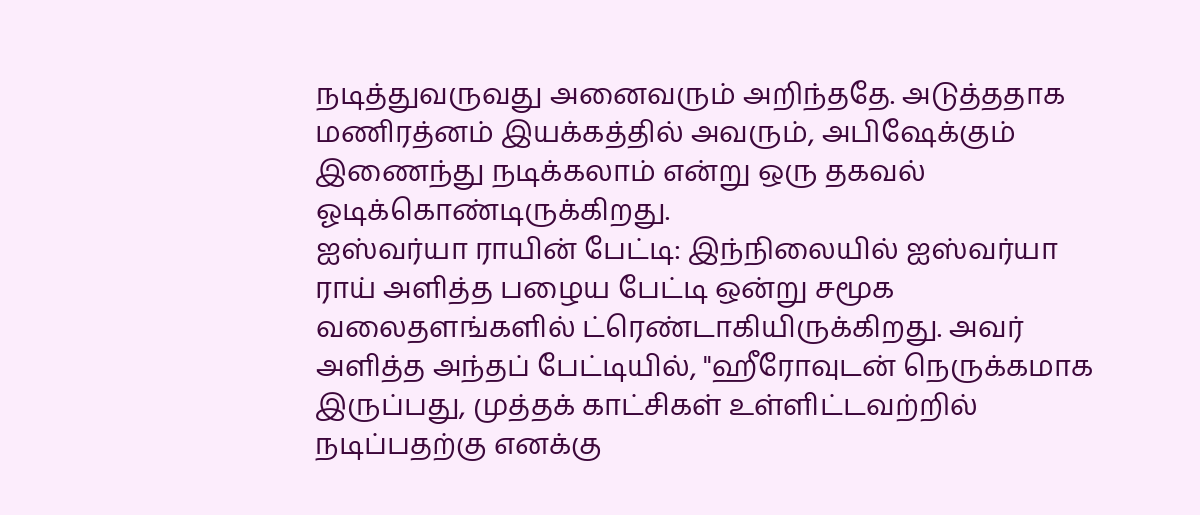நடித்துவருவது அனைவரும் அறிந்ததே. அடுத்ததாக மணிரத்னம் இயக்கத்தில் அவரும், அபிஷேக்கும் இணைந்து நடிக்கலாம் என்று ஒரு தகவல் ஓடிக்கொண்டிருக்கிறது.
ஐஸ்வர்யா ராயின் பேட்டி: இந்நிலையில் ஐஸ்வர்யா ராய் அளித்த பழைய பேட்டி ஒன்று சமூக வலைதளங்களில் ட்ரெண்டாகியிருக்கிறது. அவர் அளித்த அந்தப் பேட்டியில், "ஹீரோவுடன் நெருக்கமாக இருப்பது, முத்தக் காட்சிகள் உள்ளிட்டவற்றில் நடிப்பதற்கு எனக்கு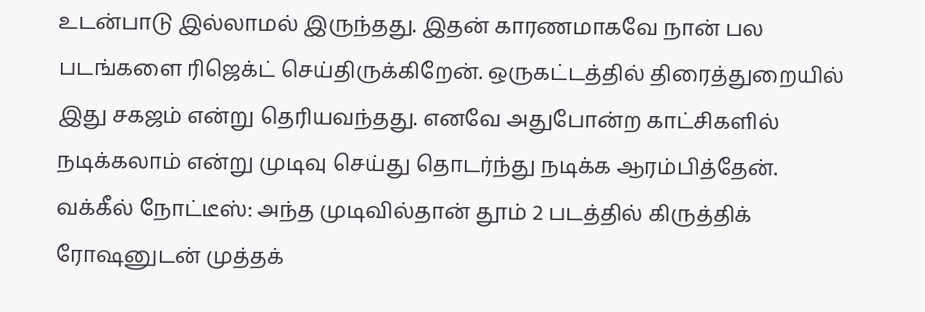உடன்பாடு இல்லாமல் இருந்தது. இதன் காரணமாகவே நான் பல படங்களை ரிஜெக்ட் செய்திருக்கிறேன். ஒருகட்டத்தில் திரைத்துறையில் இது சகஜம் என்று தெரியவந்தது. எனவே அதுபோன்ற காட்சிகளில் நடிக்கலாம் என்று முடிவு செய்து தொடர்ந்து நடிக்க ஆரம்பித்தேன்.
வக்கீல் நோட்டீஸ்: அந்த முடிவில்தான் தூம் 2 படத்தில் கிருத்திக் ரோஷனுடன் முத்தக்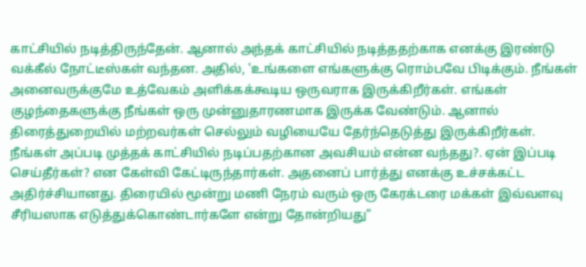காட்சியில் நடித்திருந்தேன். ஆனால் அந்தக் காட்சியில் நடித்ததற்காக எனக்கு இரண்டு வக்கீல் நோட்டீஸ்கள் வந்தன. அதில், 'உங்களை எங்களுக்கு ரொம்பவே பிடிக்கும். நீங்கள் அனைவருக்குமே உத்வேகம் அளிக்கக்கூடிய ஒருவராக இருக்கிறீர்கள். எங்கள் குழந்தைகளுக்கு நீங்கள் ஒரு முன்னுதாரணமாக இருக்க வேண்டும். ஆனால் திரைத்துறையில் மற்றவர்கள் செல்லும் வழியையே தேர்ந்தெடுத்து இருக்கிறீர்கள். நீங்கள் அப்படி முத்தக் காட்சியில் நடிப்பதற்கான அவசியம் என்ன வந்தது?. ஏன் இப்படி செய்தீர்கள்? என கேள்வி கேட்டிருந்தார்கள். அதனைப் பார்த்து எனக்கு உச்சக்கட்ட அதிர்ச்சியானது. திரையில் மூன்று மணி நேரம் வரும் ஒரு கேரக்டரை மக்கள் இவ்வளவு சீரியஸாக எடுத்துக்கொண்டார்களே என்று தோன்றியது"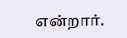என்றார்.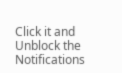Click it and Unblock the Notifications